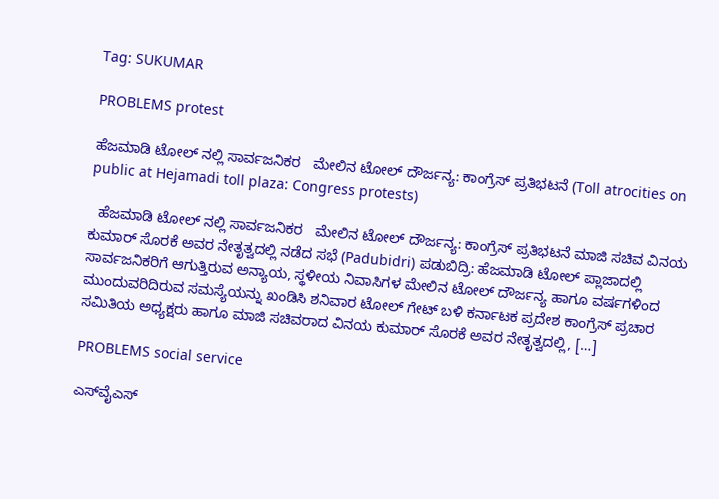Tag: SUKUMAR

PROBLEMS protest

ಹೆಜಮಾಡಿ ಟೋಲ್ ನಲ್ಲಿ ಸಾರ್ವಜನಿಕರ   ಮೇಲಿನ ಟೋಲ್ ದೌರ್ಜನ್ಯ: ಕಾಂಗ್ರೆಸ್‌ ಪ್ರತಿಭಟನೆ (Toll atrocities on public at Hejamadi toll plaza: Congress protests)

  ಹೆಜಮಾಡಿ ಟೋಲ್ ನಲ್ಲಿ ಸಾರ್ವಜನಿಕರ   ಮೇಲಿನ ಟೋಲ್ ದೌರ್ಜನ್ಯ: ಕಾಂಗ್ರೆಸ್‌ ಪ್ರತಿಭಟನೆ ಮಾಜಿ ಸಚಿವ ವಿನಯ ಕುಮಾರ್ ಸೊರಕೆ ಅವರ ನೇತೃತ್ವದಲ್ಲಿ ನಡೆದ ಸಭೆ (Padubidri) ಪಡುಬಿದ್ರಿ: ಹೆಜಮಾಡಿ ಟೋಲ್ ಪ್ಲಾಜಾದಲ್ಲಿ ಸಾರ್ವಜನಿಕರಿಗೆ ಆಗುತ್ತಿರುವ ಅನ್ಯಾಯ, ಸ್ಥಳೀಯ ನಿವಾಸಿಗಳ ಮೇಲಿನ ಟೋಲ್ ದೌರ್ಜನ್ಯ ಹಾಗೂ ವರ್ಷಗಳಿಂದ ಮುಂದುವರಿದಿರುವ ಸಮಸ್ಯೆಯನ್ನು ಖಂಡಿಸಿ ಶನಿವಾರ ಟೋಲ್‌ ಗೇಟ್‌ ಬಳಿ ಕರ್ನಾಟಕ ಪ್ರದೇಶ ಕಾಂಗ್ರೆಸ್ ಪ್ರಚಾರ ಸಮಿತಿಯ ಅಧ್ಯಕ್ಷರು ಹಾಗೂ ಮಾಜಿ ಸಚಿವರಾದ ವಿನಯ ಕುಮಾರ್ ಸೊರಕೆ ಅವರ ನೇತೃತ್ವದಲ್ಲಿ, […]

PROBLEMS social service

ಎಸ್‌ವೈಎಸ್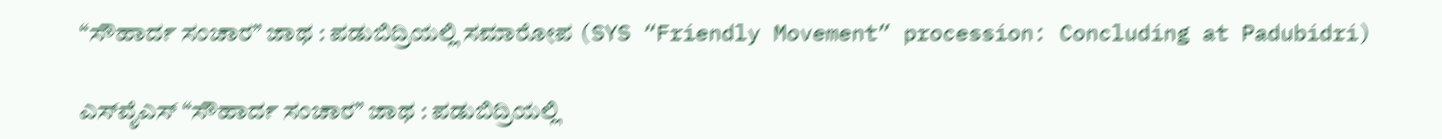“ಸೌಹಾರ್ದ ಸಂಚಾರ” ಜಾಥ : ಪಡುಬಿದ್ರಿಯಲ್ಲಿ ಸಮಾರೋಪ (SYS “Friendly Movement” procession: Concluding at Padubidri)

ಎಸ್‌ವೈಎಸ್ “ಸೌಹಾರ್ದ ಸಂಚಾರ” ಜಾಥ : ಪಡುಬಿದ್ರಿಯಲ್ಲಿ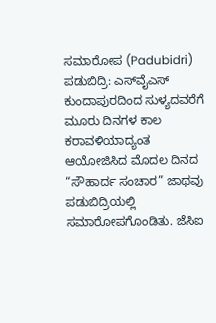ಸಮಾರೋಪ (Padubidri) ಪಡುಬಿದ್ರಿ: ಎಸ್‌ವೈಎಸ್ ಕುಂದಾಪುರದಿಂದ ಸುಳ್ಯದವರೆಗೆ ಮೂರು ದಿನಗಳ ಕಾಲ ಕರಾವಳಿಯಾದ್ಯಂತ ಆಯೋಜಿಸಿದ ಮೊದಲ ದಿನದ “ಸೌಹಾರ್ದ ಸಂಚಾರ” ಜಾಥವು ಪಡುಬಿದ್ರಿಯಲ್ಲಿ ಸಮಾರೋಪಗೊಂಡಿತು. ಜೆಸಿಐ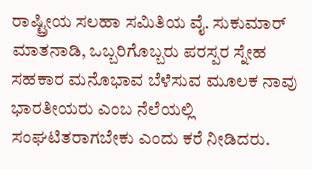ರಾಷ್ಟ್ರೀಯ ಸಲಹಾ ಸಮಿತಿಯ ವೈ. ಸುಕುಮಾರ್  ಮಾತನಾಡಿ, ಒಬ್ಬರಿಗೊಬ್ಬರು ಪರಸ್ಪರ ಸ್ನೇಹ ಸಹಕಾರ ಮನೊಭಾವ ಬೆಳೆಸುವ ಮೂಲಕ ನಾವು ಭಾರತೀಯರು ಎಂಬ ನೆಲೆಯಲ್ಲಿ ಸಂಘಟಿತರಾಗಬೇಕು ಎಂದು ಕರೆ ನೀಡಿದರು.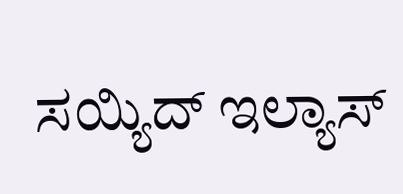ಸಯ್ಯಿದ್ ಇಲ್ಯಾಸ್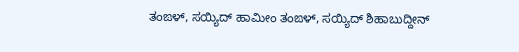ತಂಙಳ್, ಸಯ್ಯಿದ್ ಹಾಮೀಂ ತಂಙಳ್, ಸಯ್ಯಿದ್ ಶಿಹಾಬುದ್ದೀನ್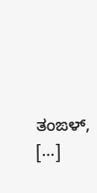ತಂಙಳ್, […]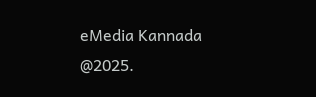eMedia Kannada  @2025.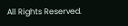All Rights Reserved.